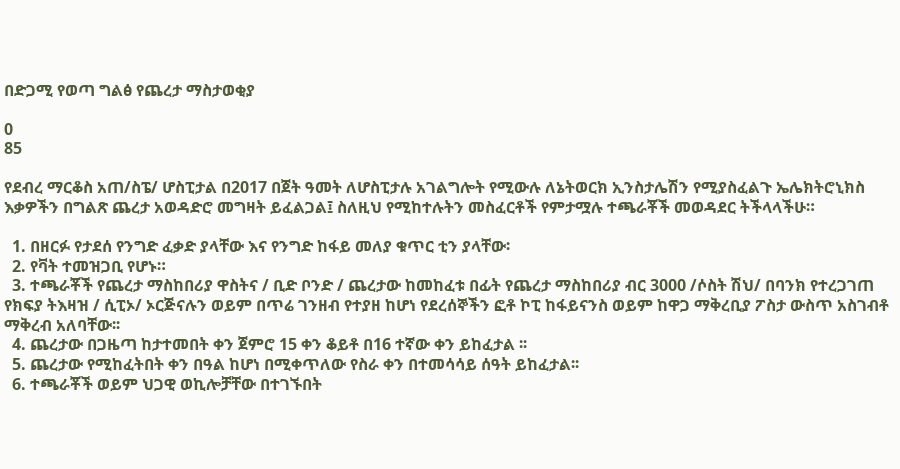በድጋሚ የወጣ ግልፅ የጨረታ ማስታወቂያ

0
85

የደብረ ማርቆስ አጠ/ስፔ/ ሆስፒታል በ2017 በጀት ዓመት ለሆስፒታሉ አገልግሎት የሚውሉ ለኔትወርክ ኢንስታሌሽን የሚያስፈልጉ ኤሌክትሮኒክስ እቃዎችን በግልጽ ጨረታ አወዳድሮ መግዛት ይፈልጋል፤ ስለዚህ የሚከተሉትን መስፈርቶች የምታሟሉ ተጫራቾች መወዳደር ትችላላችሁ።

  1. በዘርፉ የታደሰ የንግድ ፈቃድ ያላቸው እና የንግድ ከፋይ መለያ ቁጥር ቲን ያላቸው፡
  2. የቫት ተመዝጋቢ የሆኑ።
  3. ተጫራቾች የጨረታ ማስከበሪያ ዋስትና / ቢድ ቦንድ / ጨረታው ከመከፈቱ በፊት የጨረታ ማስከበሪያ ብር 3000 /ሶስት ሽህ/ በባንክ የተረጋገጠ የክፍያ ትእዛዝ / ሲፒኦ/ ኦርጅናሉን ወይም በጥሬ ገንዘብ የተያዘ ከሆነ የደረሰኞችን ፎቶ ኮፒ ከፋይናንስ ወይም ከዋጋ ማቅረቢያ ፖስታ ውስጥ አስገብቶ ማቅረብ አለባቸው፡፡
  4. ጨረታው በጋዜጣ ከታተመበት ቀን ጀምሮ 15 ቀን ቆይቶ በ16 ተኛው ቀን ይከፈታል ፡፡
  5. ጨረታው የሚከፈትበት ቀን በዓል ከሆነ በሚቀጥለው የስራ ቀን በተመሳሳይ ሰዓት ይከፈታል፡፡
  6. ተጫራቾች ወይም ህጋዊ ወኪሎቻቸው በተገኙበት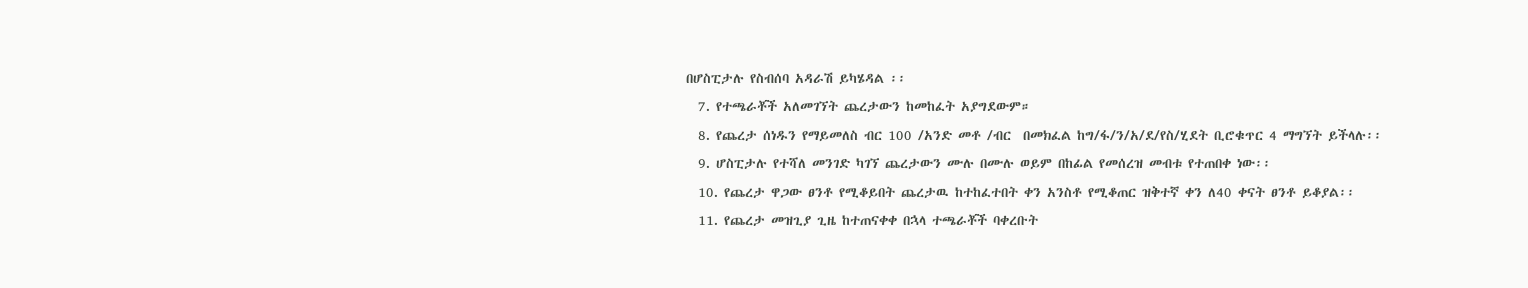በሆስፒታሉ የስብሰባ አዳራሽ ይካሄዳል ፡፡
  7. የተጫራቾች አለመገኘት ጨረታውን ከመከፈት አያግደውም።
  8. የጨረታ ሰነዱን የማይመለስ ብር 100 /አንድ መቶ /ብር  በመክፈል ከግ/ፋ/ን/አ/ደ/የስ/ሂደት ቢሮቁጥር 4 ማግኘት ይችላሉ፡፡
  9. ሆስፒታሉ የተሻለ መንገድ ካገኘ ጨረታውን ሙሉ በሙሉ ወይም በከፊል የመሰረዝ መብቱ የተጠበቀ ነው፡፡
  10. የጨረታ ዋጋው ፀንቶ የሚቆይበት ጨረታዉ ከተከፈተበት ቀን አንስቶ የሚቆጠር ዝቅተኛ ቀን ለ40 ቀናት ፀንቶ ይቆያል፡፡
  11. የጨረታ መዝጊያ ጊዜ ከተጠናቀቀ በኋላ ተጫራቾች ባቀረቡት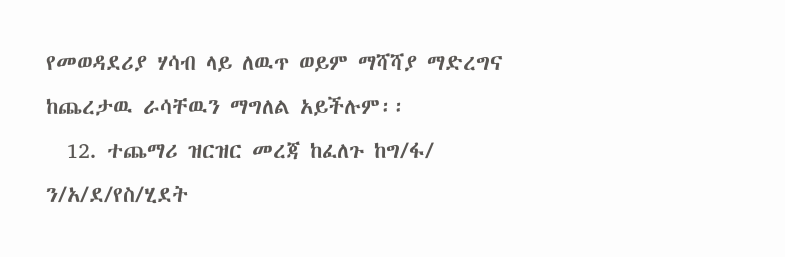የመወዳደሪያ ሃሳብ ላይ ለዉጥ ወይም ማሻሻያ ማድረግና ከጨረታዉ ራሳቸዉን ማግለል አይችሉም፡፡
  12. ተጨማሪ ዝርዝር መረጃ ከፈለጉ ከግ/ፋ/ ን/አ/ደ/የስ/ሂደት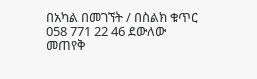በአካል በመገኘት / በስልክ ቁጥር 058 771 22 46 ደውለው መጠየቅ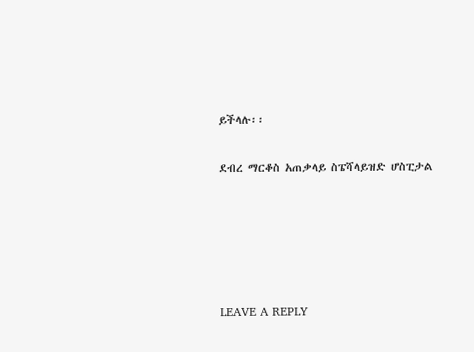ይችላሉ፡፡

ደብረ ማርቆስ አጠቃላይ ስፔሻላይዝድ ሆስፒታል





LEAVE A REPLY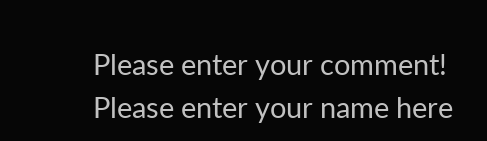Please enter your comment!
Please enter your name here